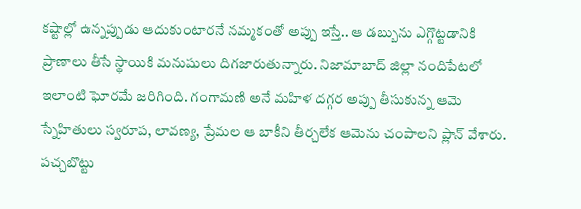కష్టాల్లో ఉన్నప్పుడు ఆదుకుంటారనే నమ్మకంతో అప్పు ఇస్తే.. ఆ డబ్బును ఎగ్గొట్టడానికి ప్రాణాలు తీసే స్థాయికి మనుషులు దిగజారుతున్నారు. నిజామాబాద్ జిల్లా నందిపేటలో ఇలాంటి ఘోరమే జరిగింది. గంగామణి అనే మహిళ దగ్గర అప్పు తీసుకున్న ఆమె స్నేహితులు స్వరూప, లావణ్య, ప్రేమల ఆ బాకీని తీర్చలేక ఆమెను చంపాలని ప్లాన్ వేశారు. పచ్చబొట్టు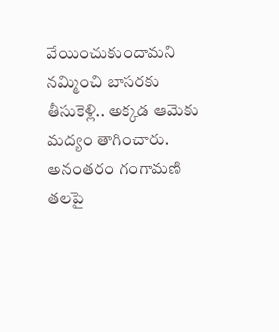వేయించుకుందామని నమ్మించి బాసరకు తీసుకెళ్లి.. అక్కడ ఆమెకు మద్యం తాగించారు. అనంతరం గంగామణి తలపై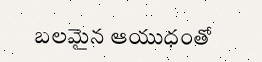బలమైన ఆయుధంతో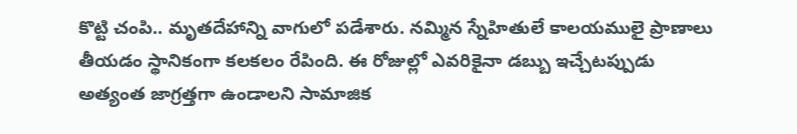కొట్టి చంపి.. మృతదేహాన్ని వాగులో పడేశారు. నమ్మిన స్నేహితులే కాలయములై ప్రాణాలు తీయడం స్థానికంగా కలకలం రేపింది. ఈ రోజుల్లో ఎవరికైనా డబ్బు ఇచ్చేటప్పుడు అత్యంత జాగ్రత్తగా ఉండాలని సామాజిక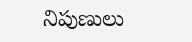నిపుణులు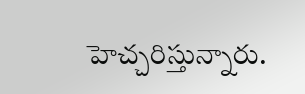హెచ్చరిస్తున్నారు.